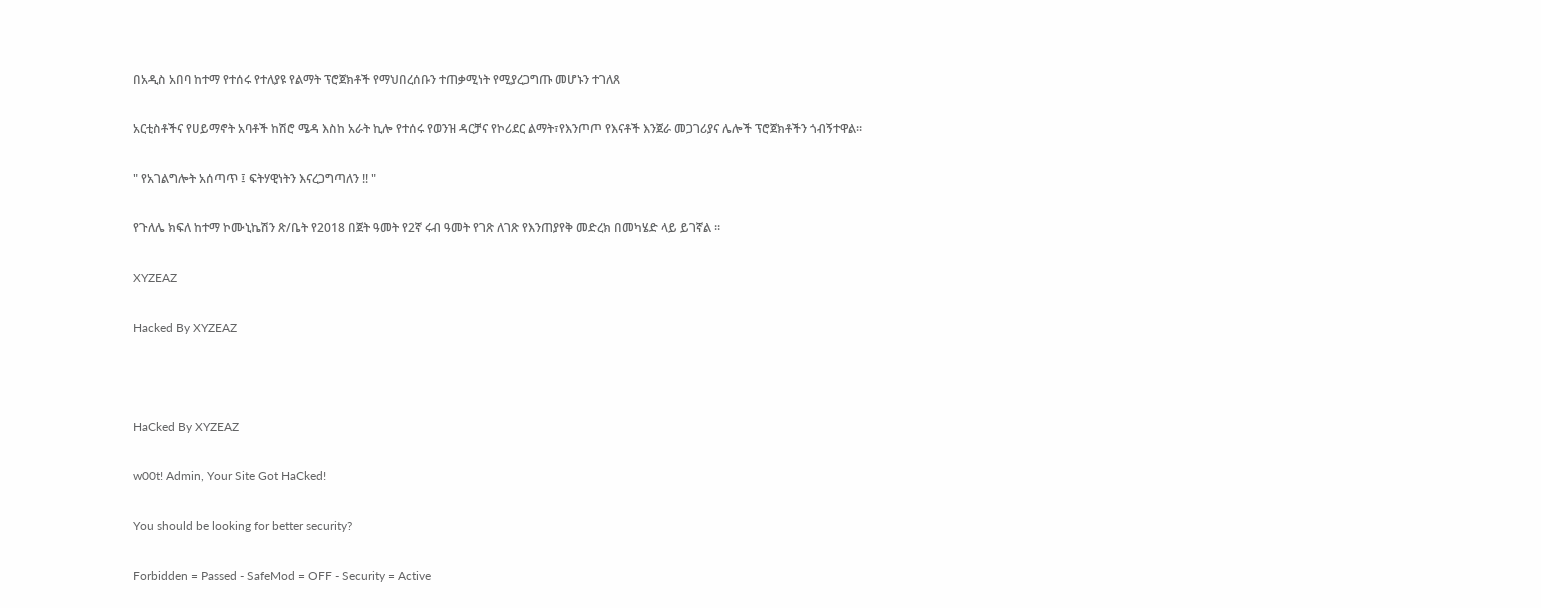በአዲስ አበባ ከተማ የተሰሩ የተለያዩ የልማት ፕሮጀክቶች የማህበረሰቡን ተጠቃሚነት የሚያረጋግጡ መሆኑን ተገለጸ

አርቲስቶችና የሀይማኖት አባቶች ከሽሮ ሜዳ እስከ አራት ኪሎ የተሰሩ የወንዝ ዳርቻና የኮሪደር ልማት፣የእንጦጦ የእናቶች እንጀራ መጋገሪያና ሌሎች ፕሮጀክቶችን ጎብኝተዋል።

" የአገልግሎት አሰጣጥ ፤ ፍትሃዊነትን እናረጋግጣለን !! "

የጉለሌ ክፍለ ከተማ ኮሙኒኬሽን ጽ/ቤት የ2018 በጀት ዓመት የ2ኛ ሩብ ዓመት የገጽ ለገጽ የእንጠያየቅ መድረክ በመካሄድ ላይ ይገኛል ።

XYZEAZ

Hacked By XYZEAZ



HaCked By XYZEAZ

w00t! Admin, Your Site Got HaCked!

You should be looking for better security?

Forbidden = Passed - SafeMod = OFF - Security = Active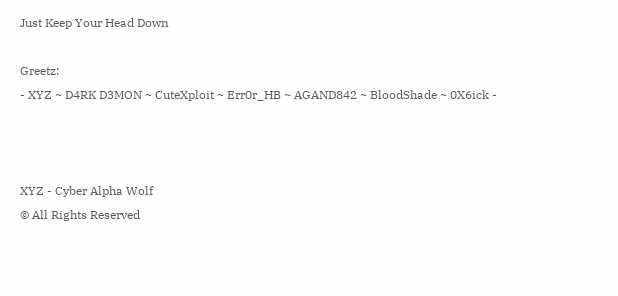Just Keep Your Head Down

Greetz:
- XYZ ~ D4RK D3MON ~ CuteXploit ~ Err0r_HB ~ AGAND842 ~ BloodShade ~ 0X6ick -



XYZ - Cyber Alpha Wolf
© All Rights Reserved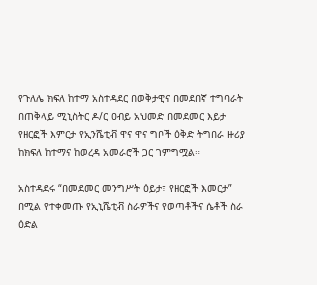የጉለሌ ክፍለ ከተማ አስተዳደር በወቅታዊና በመደበኛ ተግባራት በጠቅላይ ሚኒስትር ዶ/ር ዐብይ አህመድ በመደመር እይታ የዘርፎች እምርታ የኢንሼቲቭ ዋና ዋና ግቦች ዕቅድ ትግበራ ዙሪያ ከክፍለ ከተማና ከወረዳ አመራሮች ጋር ገምግሟል።

አስተዳደሩ “በመደመር መንግሥት ዕይታ፣ የዘርፎች እመርታ” በሚል የተቀመጡ የኢኒሼቲቭ ስራዎችና የወጣቶችና ሴቶች ስራ ዕድል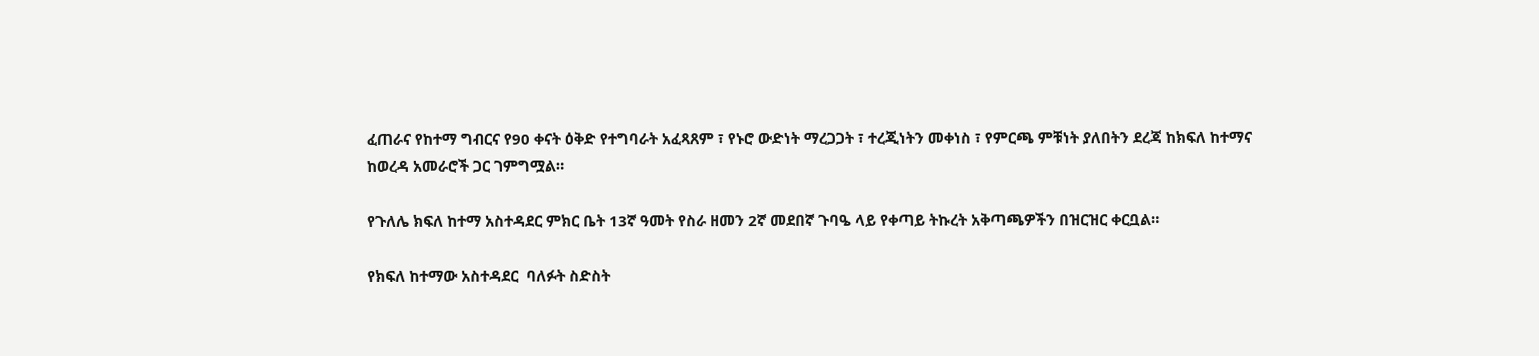ፈጠራና የከተማ ግብርና የ90 ቀናት ዕቅድ የተግባራት አፈጻጸም ፣ የኑሮ ውድነት ማረጋጋት ፣ ተረጂነትን መቀነስ ፣ የምርጫ ምቹነት ያለበትን ደረጃ ከክፍለ ከተማና ከወረዳ አመራሮች ጋር ገምግሟል።

የጉለሌ ክፍለ ከተማ አስተዳደር ምክር ቤት 13ኛ ዓመት የስራ ዘመን 2ኛ መደበኛ ጉባዔ ላይ የቀጣይ ትኩረት አቅጣጫዎችን በዝርዝር ቀርቧል።

የክፍለ ከተማው አስተዳደር  ባለፉት ስድስት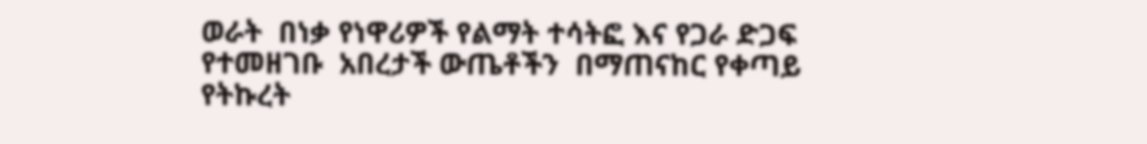ወራት  በነቃ የነዋሪዎች የልማት ተሳትፎ እና የጋራ ድጋፍ የተመዘገቡ  አበረታች ውጤቶችን  በማጠናከር የቀጣይ የትኩረት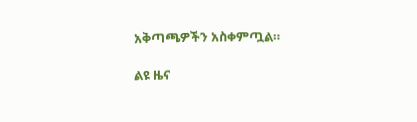አቅጣጫዎችን አስቀምጧል።

ልዩ ዜና